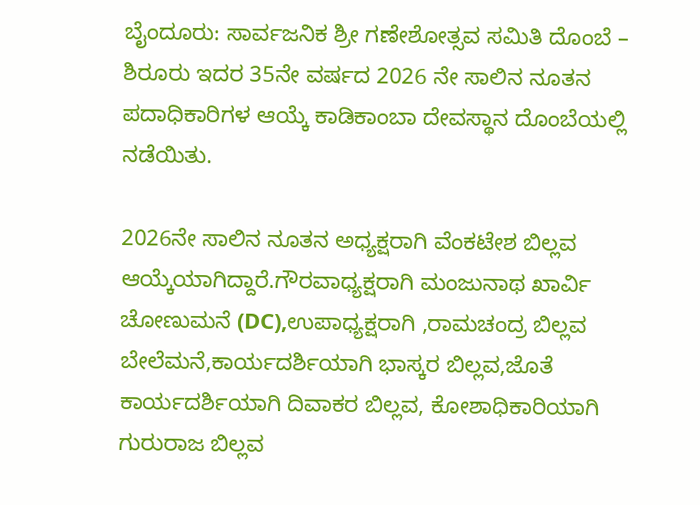ಬೈಂದೂರು: ಸಾರ್ವಜನಿಕ ಶ್ರೀ ಗಣೇಶೋತ್ಸವ ಸಮಿತಿ ದೊಂಬೆ – ಶಿರೂರು ಇದರ 35ನೇ ವರ್ಷದ 2026 ನೇ ಸಾಲಿನ ನೂತನ ಪದಾಧಿಕಾರಿಗಳ ಆಯ್ಕೆ ಕಾಡಿಕಾಂಬಾ ದೇವಸ್ಥಾನ ದೊಂಬೆಯಲ್ಲಿ ನಡೆಯಿತು.

2026ನೇ ಸಾಲಿನ ನೂತನ ಅಧ್ಯಕ್ಷರಾಗಿ ವೆಂಕಟೇಶ ಬಿಲ್ಲವ ಆಯ್ಕೆಯಾಗಿದ್ದಾರೆ.ಗೌರವಾಧ್ಯಕ್ಷರಾಗಿ ಮಂಜುನಾಥ ಖಾರ್ವಿ ಚೋಣುಮನೆ (DC),ಉಪಾಧ್ಯಕ್ಷರಾಗಿ ,ರಾಮಚಂದ್ರ ಬಿಲ್ಲವ ಬೇಲೆಮನೆ,ಕಾರ್ಯದರ್ಶಿಯಾಗಿ ಭಾಸ್ಕರ ಬಿಲ್ಲವ,ಜೊತೆ ಕಾರ್ಯದರ್ಶಿಯಾಗಿ ದಿವಾಕರ ಬಿಲ್ಲವ, ಕೋಶಾಧಿಕಾರಿಯಾಗಿ ಗುರುರಾಜ ಬಿಲ್ಲವ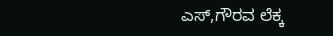ಎಸ್,ಗೌರವ ಲೆಕ್ಕ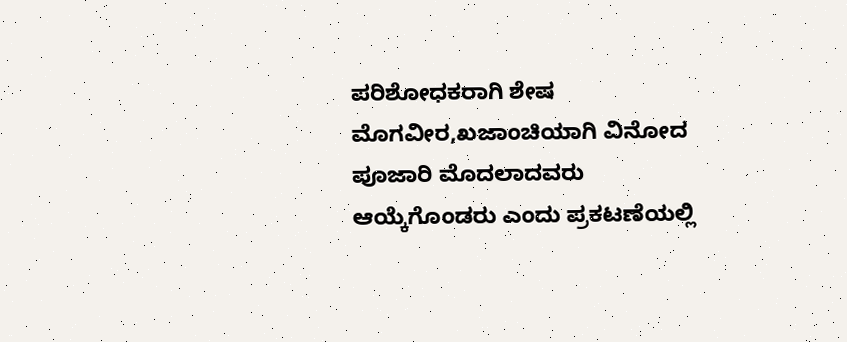ಪರಿಶೋಧಕರಾಗಿ ಶೇಷ ಮೊಗವೀರ,ಖಜಾಂಚಿಯಾಗಿ ವಿನೋದ ಪೂಜಾರಿ ಮೊದಲಾದವರು ಆಯ್ಕೆಗೊಂಡರು ಎಂದು ಪ್ರಕಟಣೆಯಲ್ಲಿ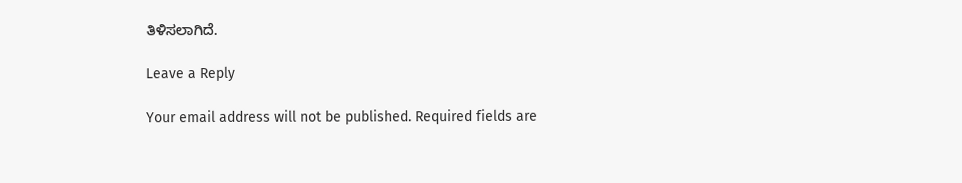ತಿಳಿಸಲಾಗಿದೆ.

Leave a Reply

Your email address will not be published. Required fields are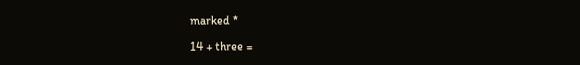marked *

14 + three =